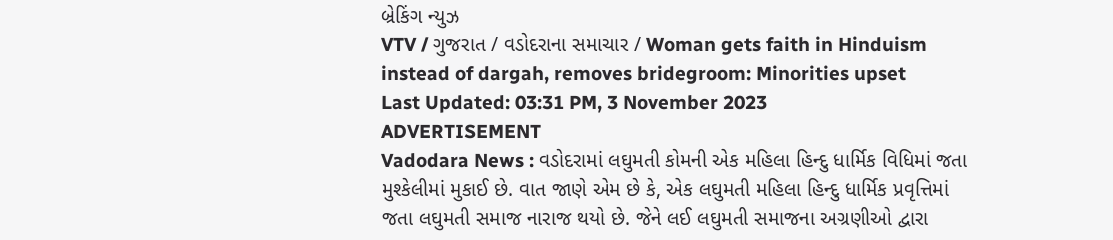બ્રેકિંગ ન્યુઝ
VTV / ગુજરાત / વડોદરાના સમાચાર / Woman gets faith in Hinduism instead of dargah, removes bridegroom: Minorities upset
Last Updated: 03:31 PM, 3 November 2023
ADVERTISEMENT
Vadodara News : વડોદરામાં લઘુમતી કોમની એક મહિલા હિન્દુ ધાર્મિક વિધિમાં જતા મુશ્કેલીમાં મુકાઈ છે. વાત જાણે એમ છે કે, એક લઘુમતી મહિલા હિન્દુ ધાર્મિક પ્રવૃત્તિમાં જતા લઘુમતી સમાજ નારાજ થયો છે. જેને લઈ લઘુમતી સમાજના અગ્રણીઓ દ્વારા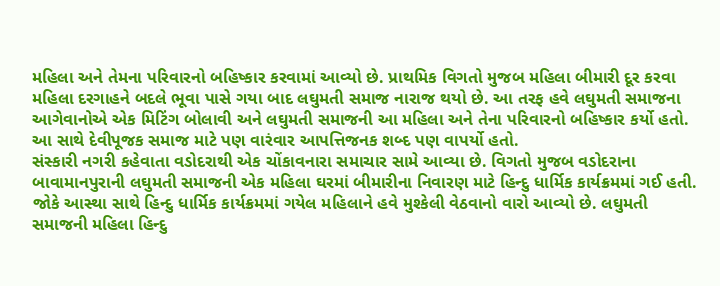મહિલા અને તેમના પરિવારનો બહિષ્કાર કરવામાં આવ્યો છે. પ્રાથમિક વિગતો મુજબ મહિલા બીમારી દૂર કરવા મહિલા દરગાહને બદલે ભૂવા પાસે ગયા બાદ લઘુમતી સમાજ નારાજ થયો છે. આ તરફ હવે લઘુમતી સમાજના આગેવાનોએ એક મિટિંગ બોલાવી અને લઘુમતી સમાજની આ મહિલા અને તેના પરિવારનો બહિષ્કાર કર્યો હતો. આ સાથે દેવીપૂજક સમાજ માટે પણ વારંવાર આપત્તિજનક શબ્દ પણ વાપર્યો હતો.
સંસ્કારી નગરી કહેવાતા વડોદરાથી એક ચોંકાવનારા સમાચાર સામે આવ્યા છે. વિગતો મુજબ વડોદરાના બાવામાનપુરાની લઘુમતી સમાજની એક મહિલા ઘરમાં બીમારીના નિવારણ માટે હિન્દુ ધાર્મિક કાર્યક્રમમાં ગઈ હતી. જોકે આસ્થા સાથે હિન્દુ ધાર્મિક કાર્યક્રમમાં ગયેલ મહિલાને હવે મુશ્કેલી વેઠવાનો વારો આવ્યો છે. લઘુમતી સમાજની મહિલા હિન્દુ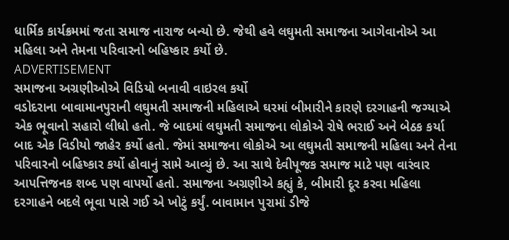ધાર્મિક કાર્યક્રમમાં જતા સમાજ નારાજ બન્યો છે. જેથી હવે લઘુમતી સમાજના આગેવાનોએ આ મહિલા અને તેમના પરિવારનો બહિષ્કાર કર્યો છે.
ADVERTISEMENT
સમાજના અગ્રણીઓએ વિડિયો બનાવી વાઇરલ કર્યો
વડોદરાના બાવામાનપુરાની લઘુમતી સમાજની મહિલાએ ઘરમાં બીમારીને કારણે દરગાહની જગ્યાએ એક ભૂવાનો સહારો લીધો હતો. જે બાદમાં લઘુમતી સમાજના લોકોએ રોષે ભરાઈ અને બેઠક કર્યા બાદ એક વિડીયો જાહેર કર્યો હતો. જેમાં સમાજના લોકોએ આ લઘુમતી સમાજની મહિલા અને તેના પરિવારનો બહિષ્કાર કર્યો હોવાનું સામે આવ્યું છે. આ સાથે દેવીપૂજક સમાજ માટે પણ વારંવાર આપત્તિજનક શબ્દ પણ વાપર્યો હતો. સમાજના અગ્રણીએ કહ્યું કે, બીમારી દૂર કરવા મહિલા દરગાહને બદલે ભૂવા પાસે ગઈ એ ખોટું કર્યું. બાવામાન પુરામાં ડીજે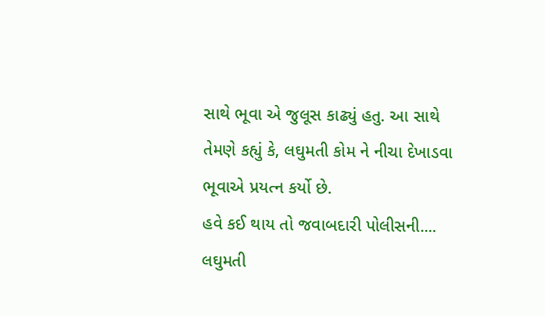સાથે ભૂવા એ જુલૂસ કાઢ્યું હતુ. આ સાથે તેમણે કહ્યું કે, લઘુમતી કોમ ને નીચા દેખાડવા ભૂવાએ પ્રયત્ન કર્યો છે.
હવે કઈ થાય તો જવાબદારી પોલીસની....
લઘુમતી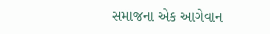સમાજના એક આગેવાન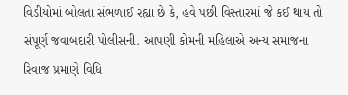વિડીયોમાં બોલતા સંભળાઈ રહ્યા છે કે, હવે પછી વિસ્તારમાં જે કઈ થાય તો સંપૂર્ણ જવાબદારી પોલીસની. આપણી કોમની મહિલાએ અન્ય સમાજના રિવાજ પ્રમાણે વિધિ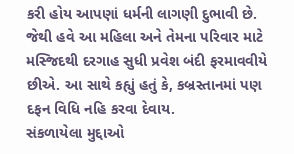કરી હોય આપણાં ધર્મની લાગણી દુભાવી છે. જેથી હવે આ મહિલા અને તેમના પરિવાર માટે મસ્જિદથી દરગાહ સુધી પ્રવેશ બંદી ફરમાવવીયે છીએ. આ સાથે કહ્યું હતું કે, કબ્રસ્તાનમાં પણ દફન વિધિ નહિ કરવા દેવાય.
સંકળાયેલા મુદ્દાઓ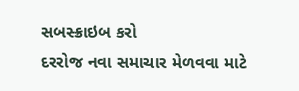સબસ્ક્રાઇબ કરો
દરરોજ નવા સમાચાર મેળવવા માટે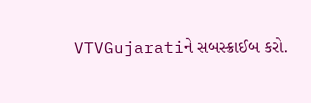VTVGujaratiને સબસ્ક્રાઈબ કરો.